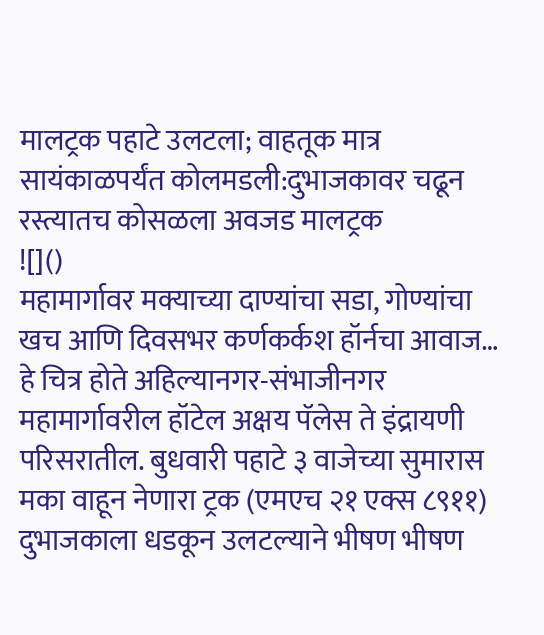मालट्रक पहाटे उलटला; वाहतूक मात्र सायंकाळपर्यंत कोलमडली:दुभाजकावर चढून रस्त्यातच कोसळला अवजड मालट्रक
![]()
महामार्गावर मक्याच्या दाण्यांचा सडा, गोण्यांचा खच आणि दिवसभर कर्णकर्कश हॉर्नचा आवाज… हे चित्र होते अहिल्यानगर-संभाजीनगर महामार्गावरील हॉटेल अक्षय पॅलेस ते इंद्रायणी परिसरातील. बुधवारी पहाटे ३ वाजेच्या सुमारास मका वाहून नेणारा ट्रक (एमएच २१ एक्स ८९११) दुभाजकाला धडकून उलटल्याने भीषण भीषण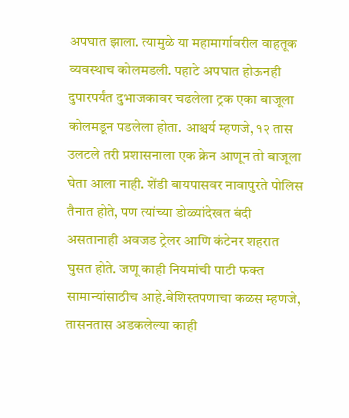अपघात झाला. त्यामुळे या महामार्गावरील वाहतूक व्यवस्थाच कोलमडली. पहाटे अपघात होऊनही दुपारपर्यंत दुभाजकावर चढलेला ट्रक एका बाजूला कोलमडून पडलेला होता. आश्चर्य म्हणजे, १२ तास उलटले तरी प्रशासनाला एक क्रेन आणून तो बाजूला घेता आला नाही. शेंडी बायपासवर नावापुरते पोलिस तैनात होते, पण त्यांच्या डोळ्यांदेखत बंदी असतानाही अवजड ट्रेलर आणि कंटेनर शहरात घुसत होते. जणू काही नियमांची पाटी फक्त सामान्यांसाठीच आहे.बेशिस्तपणाचा कळस म्हणजे, तासनतास अडकलेल्या काही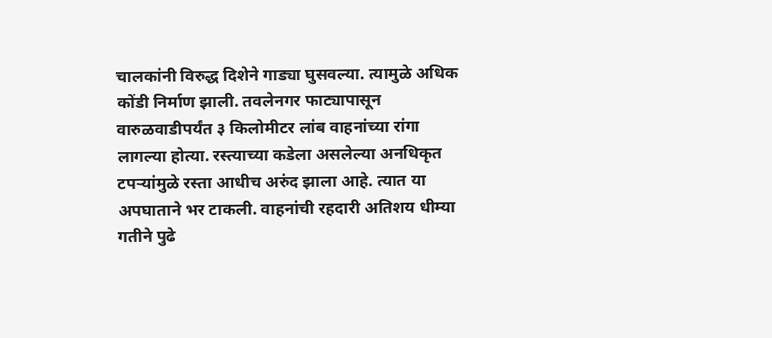चालकांनी विरुद्ध दिशेने गाड्या घुसवल्या. त्यामुळे अधिक कोंडी निर्माण झाली. तवलेनगर फाट्यापासून वारुळवाडीपर्यंत ३ किलोमीटर लांब वाहनांच्या रांगा लागल्या होत्या. रस्त्याच्या कडेला असलेल्या अनधिकृत टपऱ्यांमुळे रस्ता आधीच अरुंद झाला आहे. त्यात या अपघाताने भर टाकली. वाहनांची रहदारी अतिशय धीम्या गतीने पुढे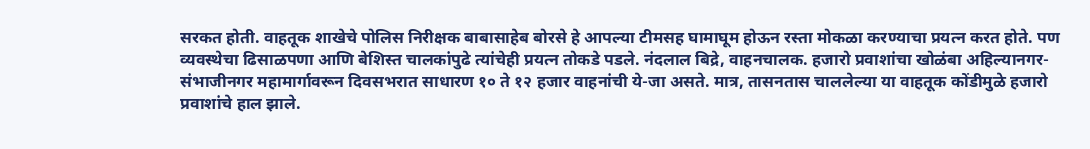सरकत होती. वाहतूक शाखेचे पोलिस निरीक्षक बाबासाहेब बोरसे हे आपल्या टीमसह घामाघूम होऊन रस्ता मोकळा करण्याचा प्रयत्न करत होते. पण व्यवस्थेचा ढिसाळपणा आणि बेशिस्त चालकांपुढे त्यांचेही प्रयत्न तोकडे पडले. नंदलाल बिद्रे, वाहनचालक. हजारो प्रवाशांचा खोळंबा अहिल्यानगर-संभाजीनगर महामार्गावरून दिवसभरात साधारण १० ते १२ हजार वाहनांची ये-जा असते. मात्र, तासनतास चाललेल्या या वाहतूक कोंडीमुळे हजारो प्रवाशांचे हाल झाले.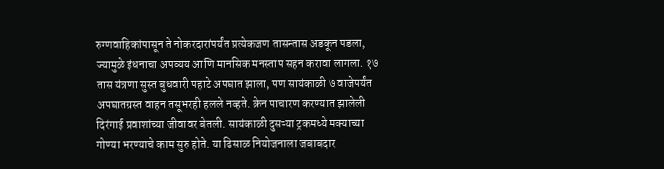रुग्णवाहिकांपासून ते नोकरदारांपर्यंत प्रत्येकजण तासन्तास अडकून पडला, ज्यामुळे इंधनाचा अपव्यय आणि मानसिक मनस्ताप सहन करावा लागला. १७ तास यंत्रणा सुस्त बुधवारी पहाटे अपघात झाला, पण सायंकाळी ७ वाजेपर्यंत अपघातग्रस्त वाहन तसूभरही हलले नव्हते. क्रेन पाचारण करण्यात झालेली दिरंगाई प्रवाशांच्या जीवावर बेतली. सायंकाळी दुसऱ्या ट्रकमध्ये मक्याच्या गोण्या भरण्याचे काम सुरु होते. या ढिसाळ नियोजनाला जबाबदार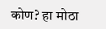कोण? हा मोठा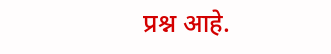प्रश्न आहे.